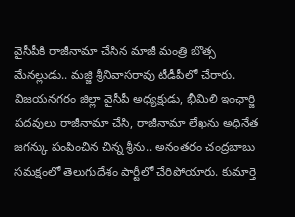వైసీపీకి రాజీనామా చేసిన మాజీ మంత్రి బొత్స మేనల్లుడు.. మజ్జి శ్రీనివాసరావు టీడీపీలో చేరారు. విజయనగరం జిల్లా వైసీపీ అధ్యక్షుడు, భీమిలి ఇంఛార్జి పదవులు రాజీనామా చేసి, రాజీనామా లేఖను అధినేత జగన్కు పంపించిన చిన్న శ్రీను.. అనంతరం చంద్రబాబు సమక్షంలో తెలుగుదేశం పార్టీలో చేరిపోయారు. కుమార్తె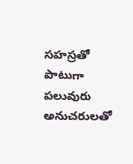సహస్రతో పాటుగా పలువురు అనుచరులతో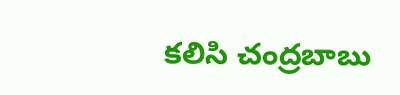కలిసి చంద్రబాబు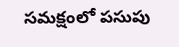సమక్షంలో పసుపు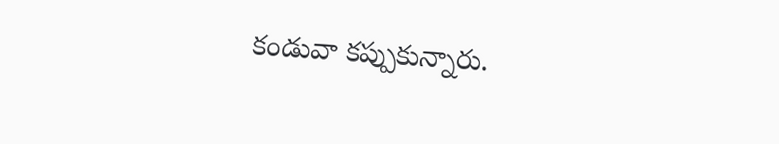కండువా కప్పుకున్నారు.